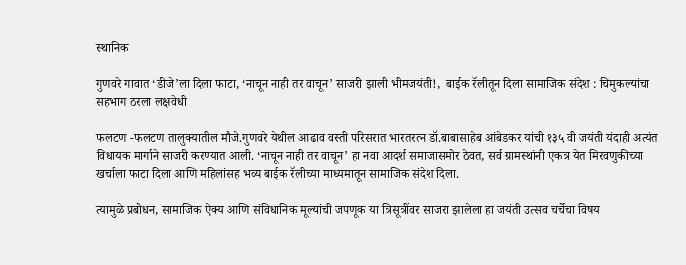स्थानिक

गुणवरे गावात ‘डीजे’ला दिला फाटा, ‘नाचून नाही तर वाचून’ साजरी झाली भीमजयंती!,  बाईक रॅलीतून दिला सामाजिक संदेश : चिमुकल्यांचा सहभाग ठरला लक्षवेधी

फलटण -फलटण तालुक्यातील मौजे.गुणवरे येथील आढाव वस्ती परिसरात भारतरत्न डॉ.बाबासाहेब आंबेडकर यांची १३५ वी जयंती यंदाही अत्यंत विधायक मार्गाने साजरी करण्यात आली. ‘नाचून नाही तर वाचून’ हा नवा आदर्श समाजासमोर ठेवत, सर्व ग्रामस्थांनी एकत्र येत मिरवणुकीच्या खर्चाला फाटा दिला आणि महिलांसह भव्य बाईक रॅलीच्या माध्यमातून सामाजिक संदेश दिला.

त्यामुळे प्रबोधन, सामाजिक ऐक्य आणि संविधानिक मूल्यांची जपणूक या त्रिसूत्रींवर साजरा झालेला हा जयंती उत्सव चर्चेचा विषय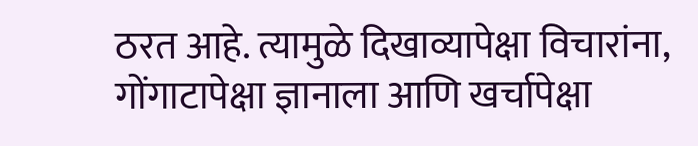ठरत आहे. त्यामुळे दिखाव्यापेक्षा विचारांना, गोंगाटापेक्षा ज्ञानाला आणि खर्चापेक्षा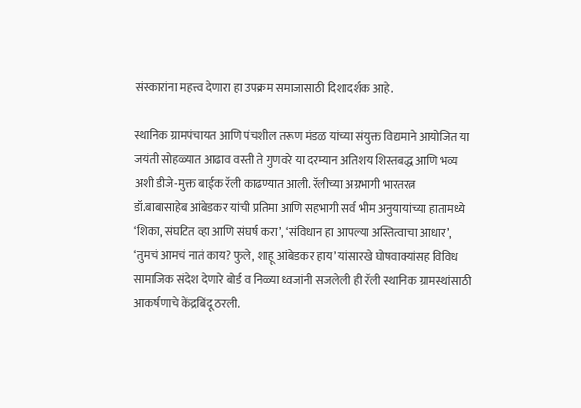संस्कारांना महत्त्व देणारा हा उपक्रम समाजासाठी दिशादर्शक आहे.

स्थानिक ग्रामपंचायत आणि पंचशील तरूण मंडळ यांच्या संयुक्त विद्यमाने आयोजित या जयंती सोहळ्यात आढाव वस्ती ते गुणवरे या दरम्यान अतिशय शिस्तबद्ध आणि भव्य अशी डीजे-मुक्त बाईक रॅली काढण्यात आली. रॅलीच्या अग्रभागी भारतरत्न डॉ.बाबासाहेब आंबेडकर यांची प्रतिमा आणि सहभागी सर्व भीम अनुयायांच्या हातामध्ये ‘शिका, संघटित व्हा आणि संघर्ष करा’, ‘संविधान हा आपल्या अस्तित्वाचा आधार’, ‘तुमचं आमचं नातं काय? फुले, शाहू आंबेडकर हाय’ यांसारखे घोषवाक्यांसह विविध सामाजिक संदेश देणारे बोर्ड व निळ्या ध्वजांनी सजलेली ही रॅली स्थानिक ग्रामस्थांसाठी आकर्षणाचे केंद्रबिंदू ठरली.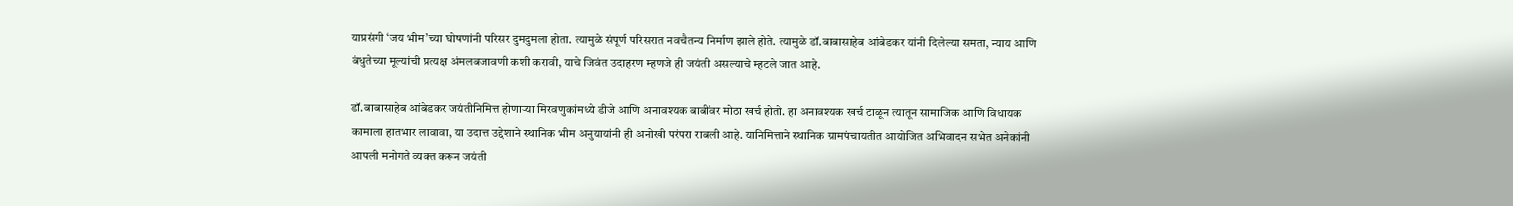याप्रसंगी ‘जय भीम’च्या घोषणांनी परिसर दुमदुमला होता. त्यामुळे संपूर्ण परिसरात नवचैतन्य निर्माण झाले होते. त्यामुळे डॉ.बाबासाहेब आंबेडकर यांनी दिलेल्या समता, न्याय आणि बंधुतेच्या मूल्यांची प्रत्यक्ष अंमलबजावणी कशी करावी, याचे जिवंत उदाहरण म्हणजे ही जयंती असल्याचे म्हटले जात आहे.

डॉ.बाबासाहेब आंबेडकर जयंतीनिमित्त होणाऱ्या मिरवणुकांमध्ये डीजे आणि अनावश्यक बाबींवर मोठा खर्च होतो. हा अनावश्यक खर्च टाळून त्यातून सामाजिक आणि विधायक कामाला हातभार लावावा, या उदात्त उद्देशाने स्थानिक भीम अनुयायांनी ही अनोखी परंपरा राबली आहे. यानिमित्ताने स्थानिक ग्रामपंचायतीत आयोजित अभिवादन सभेत अनेकांनी आपली मनोगते व्यक्त करून जयंती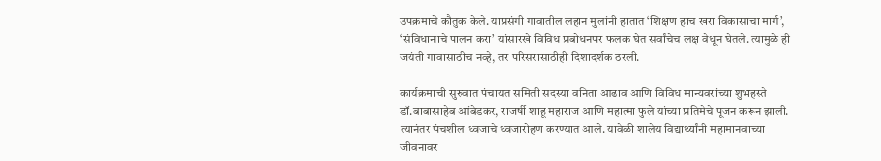उपक्रमाचे कौतुक केले. याप्रसंगी गावातील लहान मुलांनी हातात ‘शिक्षण हाच खरा विकासाचा मार्ग’, ‘संविधानाचे पालन करा’ यांसारखे विविध प्रबोधनपर फलक घेत सर्वांचेच लक्ष वेधून घेतले. त्यामुळे ही जयंती गावासाठीच नव्हे, तर परिसरासाठीही दिशादर्शक ठरली.

कार्यक्रमाची सुरुवात पंचायत समिती सदस्या वनिता आढाव आणि विविध मान्यवरांच्या शुभहस्ते डॉ.बाबासाहेब आंबेडकर, राजर्षी शाहू महाराज आणि महात्मा फुले यांच्या प्रतिमेचे पूजन करून झाली. त्यानंतर पंचशील ध्वजाचे ध्वजारोहण करण्यात आले. यावेळी शालेय विद्यार्थ्यांनी महामानवाच्या जीवनावर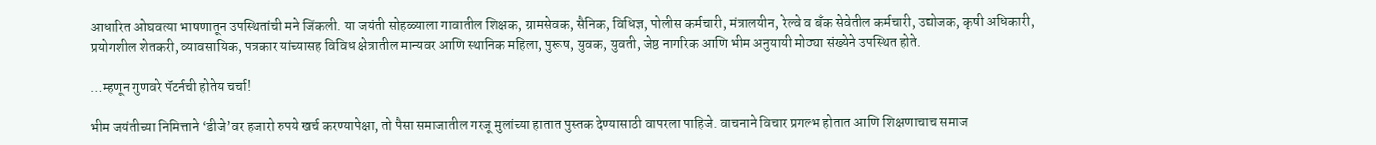आधारित ओघवत्या भाषणातून उपस्थितांची मने जिंकली. या जयंती सोहळ्याला गावातील शिक्षक, ग्रामसेवक, सैनिक, विधिज्ञ, पोलीस कर्मचारी, मंत्रालयीन, रेल्वे व बॅंक सेवेतील कर्मचारी, उद्योजक, कृषी अधिकारी, प्रयोगशील शेतकरी, व्यावसायिक, पत्रकार यांच्यासह विविध क्षेत्रातील मान्यवर आणि स्थानिक महिला, पुरूष, युवक, युवती, जेष्ठ नागरिक आणि भीम अनुयायी मोठ्या संख्येने उपस्थित होते.

…म्हणून गुणवरे पॅटर्नची होतेय चर्चा!

भीम जयंतीच्या निमित्ताने ‘डीजे’वर हजारो रुपये खर्च करण्यापेक्षा, तो पैसा समाजातील गरजू मुलांच्या हातात पुस्तक देण्यासाठी वापरला पाहिजे. वाचनाने विचार प्रगल्भ होतात आणि शिक्षणाचाच समाज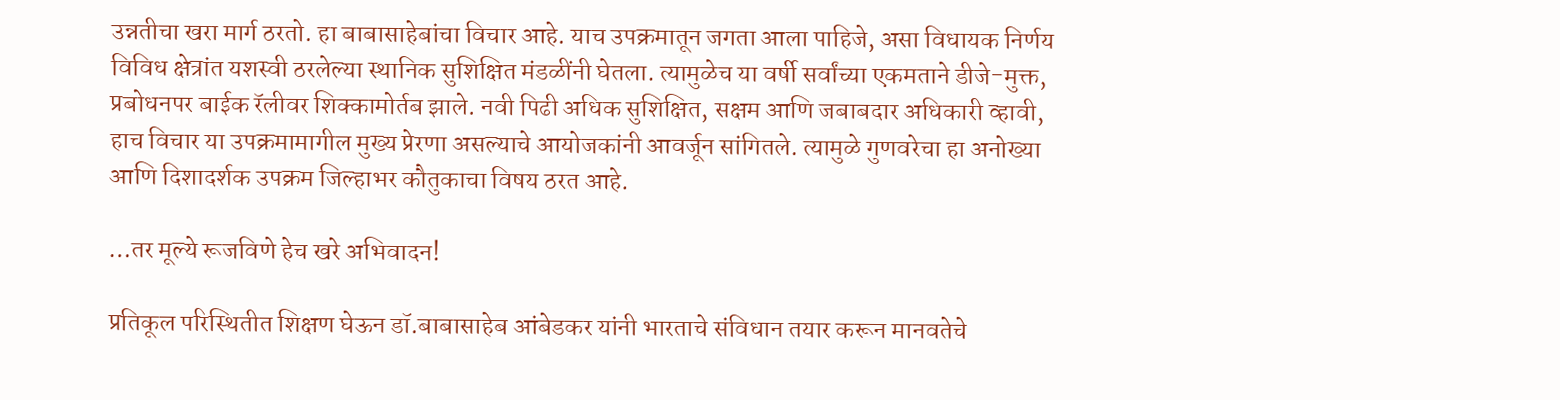उन्नतीचा खरा मार्ग ठरतो. हा बाबासाहेबांचा विचार आहे. याच उपक्रमातून जगता आला पाहिजे, असा विधायक निर्णय विविध क्षेत्रांत यशस्वी ठरलेल्या स्थानिक सुशिक्षित मंडळींनी घेतला. त्यामुळेच या वर्षी सर्वांच्या एकमताने डीजे-मुक्त, प्रबोधनपर बाईक रॅलीवर शिक्कामोर्तब झाले. नवी पिढी अधिक सुशिक्षित, सक्षम आणि जबाबदार अधिकारी व्हावी, हाच विचार या उपक्रमामागील मुख्य प्रेरणा असल्याचे आयोजकांनी आवर्जून सांगितले. त्यामुळे गुणवरेचा हा अनोख्या आणि दिशादर्शक उपक्रम जिल्हाभर कौतुकाचा विषय ठरत आहे.

…तर मूल्ये रूजविणे हेच खरे अभिवादन!

प्रतिकूल परिस्थितीत शिक्षण घेऊन डॉ.बाबासाहेब आंबेडकर यांनी भारताचे संविधान तयार करून मानवतेचे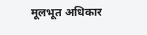मूलभूत अधिकार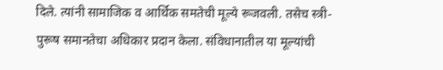दिले. त्यांनी सामाजिक व आर्थिक समतेची मूल्ये रूजवली. तसेच स्त्री-पुरूष समानतेचा अधिकार प्रदान केला. संविधानातील या मूल्यांची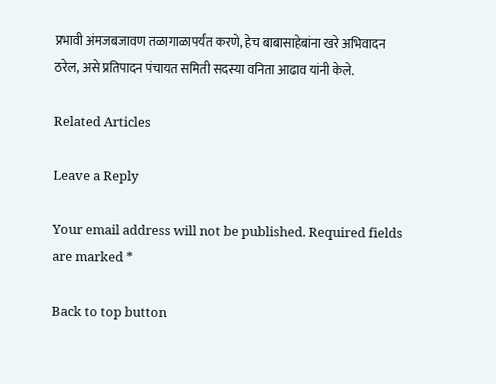प्रभावी अंमजबजावण तळागाळापर्यंत करणे, हेच बाबासाहेबांना खरे अभिवादन ठरेल, असे प्रतिपादन पंचायत समिती सदस्या वनिता आढाव यांनी केले.

Related Articles

Leave a Reply

Your email address will not be published. Required fields are marked *

Back to top button